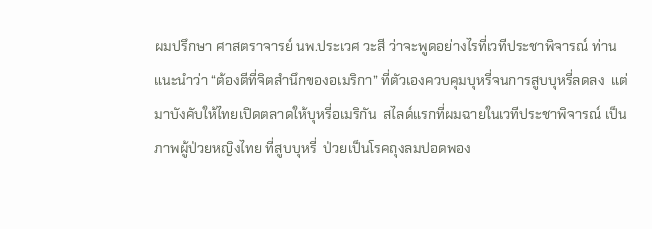ผมปรึกษา ศาสตราจารย์ นพ.ประเวศ วะสี ว่าจะพูดอย่างไรที่เวทีประชาพิจารณ์ ท่านแนะนำว่า “ต้องตีที่จิตสำนึกของอเมริกา” ที่ตัวเองควบคุมบุหรี่จนการสูบบุหรี่ลดลง  แต่มาบังคับให้ไทยเปิดตลาดให้บุหรี่อเมริกัน  สไลด์แรกที่ผมฉายในเวทีประชาพิจารณ์ เป็นภาพผู้ป่วยหญิงไทย ที่สูบบุหรี่  ป่วยเป็นโรคถุงลมปอดพอง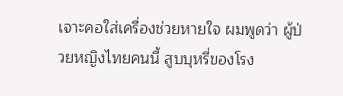เจาะคอใส่เครื่องช่วยหายใจ ผมพูดว่า ผู้ป่วยหญิงไทยคนนี้ สูบบุหรี่ของโรง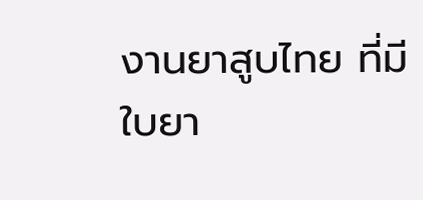งานยาสูบไทย ที่มีใบยา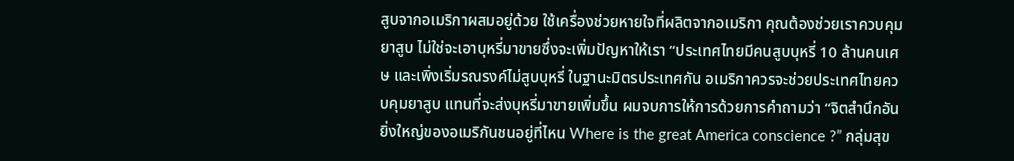สูบจากอเมริกาผสมอยู่ด้วย ใช้เครื่องช่วยหายใจที่ผลิตจากอเมริกา คุณต้องช่วยเราควบคุมยาสูบ ไม่ใช่จะเอาบุหรี่มาขายซึ่งจะเพิ่มปัญหาให้เรา “ประเทศไทยมีคนสูบบุหรี่ 10 ล้านคนเศษ และเพิ่งเริ่มรณรงค์ไม่สูบบุหรี่ ในฐานะมิตรประเทศกัน อเมริกาควรจะช่วยประเทศไทยควบคุมยาสูบ แทนที่จะส่งบุหรี่มาขายเพิ่มขึ้น ผมจบการให้การด้วยการคำถามว่า “จิตสำนึกอันยิ่งใหญ่ของอเมริกันชนอยู่ที่ไหน Where is the great America conscience ?” กลุ่มสุข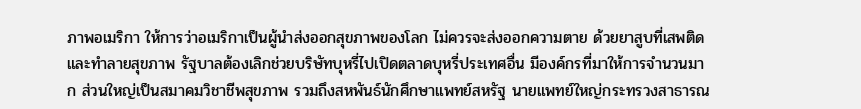ภาพอเมริกา ให้การว่าอเมริกาเป็นผู้นำส่งออกสุขภาพของโลก ไม่ควรจะส่งออกความตาย ด้วยยาสูบที่เสพติดและทำลายสุขภาพ รัฐบาลต้องเลิกช่วยบริษัทบุหรี่ไปเปิดตลาดบุหรี่ประเทศอื่น มีองค์กรที่มาให้การจำนวนมาก ส่วนใหญ่เป็นสมาคมวิชาชีพสุขภาพ รวมถึงสหพันธ์นักศึกษาแพทย์สหรัฐ นายแพทย์ใหญ่กระทรวงสาธารณ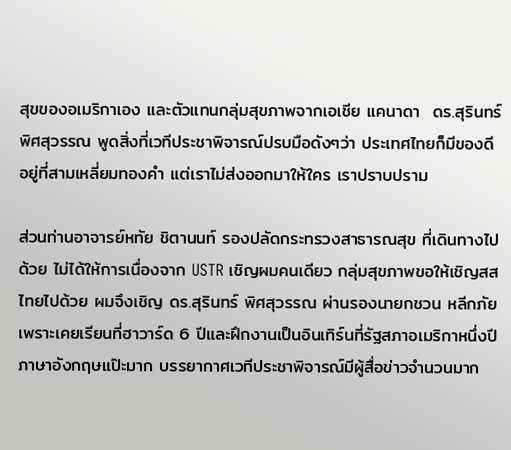สุขของอเมริกาเอง และตัวแทนกลุ่มสุขภาพจากเอเชีย แคนาดา  ดร.สุรินทร์ พิศสุวรรณ พูดสิ่งที่เวทีประชาพิจารณ์ปรบมือดังๆว่า ประเทศไทยก็มีของดีอยู่ที่สามเหลี่ยมทองคำ แต่เราไม่ส่งออกมาให้ใคร เราปราบปราม

ส่วนท่านอาจารย์หทัย ชิตานนท์ รองปลัดกระทรวงสาธารณสุข ที่เดินทางไปด้วย ไม่ได้ให้การเนื่องจาก USTR เชิญผมคนเดียว กลุ่มสุขภาพขอให้เชิญสสไทยไปด้วย ผมจึงเชิญ ดร.สุรินทร์ พิศสุวรรณ ผ่านรองนายกชวน หลีกภัย เพราะเคยเรียนที่ฮาวาร์ด 6 ปีและฝึกงานเป็นอินเทิร์นที่รัฐสภาอเมริกาหนึ่งปี ภาษาอังกฤษแป๊ะมาก บรรยากาศเวทีประชาพิจารณ์มีผู้สื่อข่าวจำนวนมาก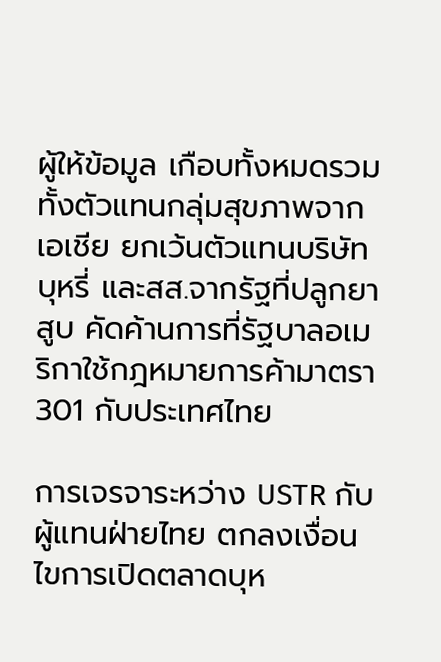ผู้ให้ข้อมูล เกือบทั้งหมดรวมทั้งตัวแทนกลุ่มสุขภาพจากเอเชีย ยกเว้นตัวแทนบริษัทบุหรี่ และสส.จากรัฐที่ปลูกยาสูบ คัดค้านการที่รัฐบาลอเมริกาใช้กฎหมายการค้ามาตรา 301 กับประเทศไทย

การเจรจาระหว่าง USTR กับผู้แทนฝ่ายไทย ตกลงเงื่อนไขการเปิดตลาดบุห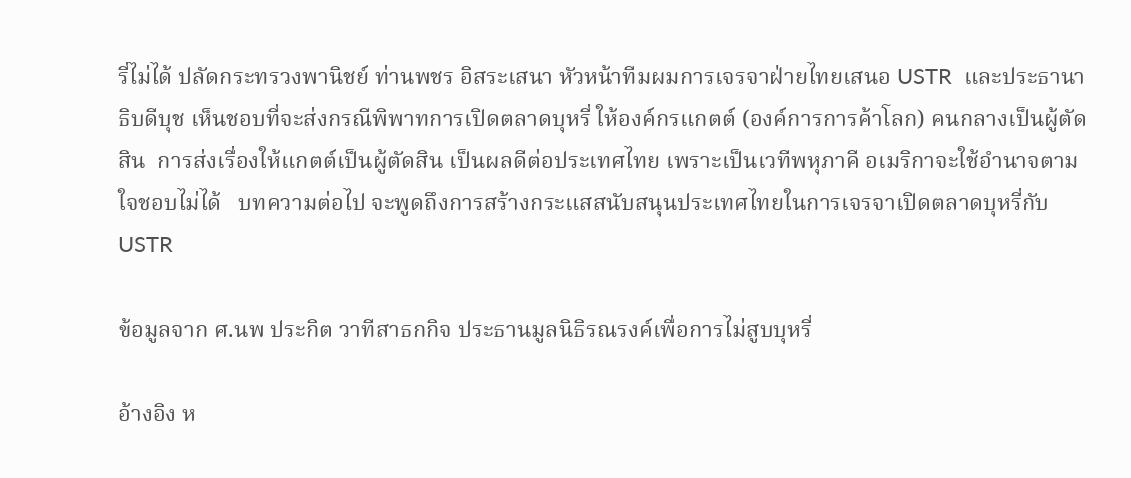รี่ไม่ได้ ปลัดกระทรวงพานิชย์ ท่านพชร อิสระเสนา หัวหน้าทีมผมการเจรจาฝ่ายไทยเสนอ USTR  และประธานาธิบดีบุช เห็นชอบที่จะส่งกรณีพิพาทการเปิดตลาดบุหรี่ ให้องค์กรแกตต์ (องค์การการค้าโลก) คนกลางเป็นผู้ตัดสิน  การส่งเรื่องให้แกตต์เป็นผู้ตัดสิน เป็นผลดีต่อประเทศไทย เพราะเป็นเวทีพหุภาคี อเมริกาจะใช้อำนาจตามใจชอบไม่ได้   บทความต่อไป จะพูดถึงการสร้างกระแสสนับสนุนประเทศไทยในการเจรจาเปิดตลาดบุหรี่กับ USTR

ข้อมูลจาก ศ.นพ ประกิต วาทีสาธกกิจ ประธานมูลนิธิรณรงค์เพื่อการไม่สูบบุหรี่

อ้างอิง ห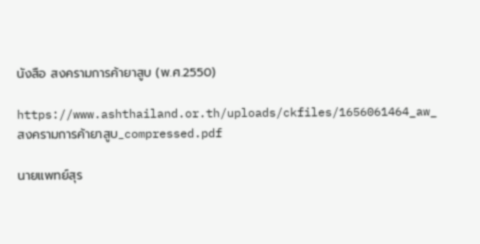นังสือ สงครามการค้ายาสูบ (พ.ศ.2550)

https://www.ashthailand.or.th/uploads/ckfiles/1656061464_aw_สงครามการค้ายาสูบ_compressed.pdf

นายแพทย์สุร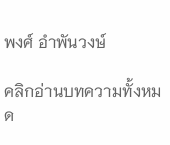พงศ์ อำพันวงษ์

คลิกอ่านบทความทั้งหมด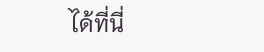ได้ที่นี่